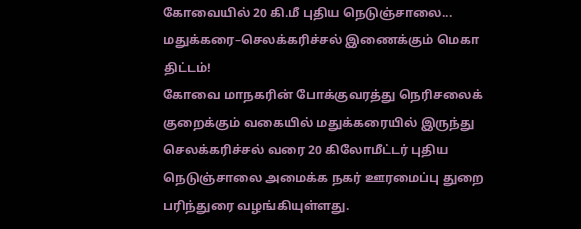கோவையில் 20 கி.மீ புதிய நெடுஞ்சாலை... மதுக்கரை–செலக்கரிச்சல் இணைக்கும் மெகா திட்டம்!
கோவை மாநகரின் போக்குவரத்து நெரிசலைக் குறைக்கும் வகையில் மதுக்கரையில் இருந்து செலக்கரிச்சல் வரை 20 கிலோமீட்டர் புதிய நெடுஞ்சாலை அமைக்க நகர் ஊரமைப்பு துறை பரிந்துரை வழங்கியுள்ளது.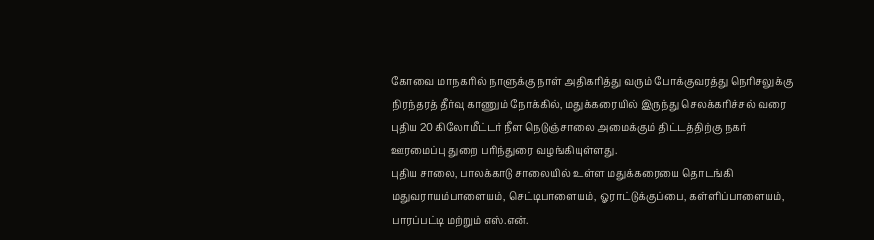கோவை மாநகரில் நாளுக்கு நாள் அதிகரித்து வரும் போக்குவரத்து நெரிசலுக்கு நிரந்தரத் தீர்வு காணும் நோக்கில், மதுக்கரையில் இருந்து செலக்கரிச்சல் வரை புதிய 20 கிலோமீட்டர் நீள நெடுஞ்சாலை அமைக்கும் திட்டத்திற்கு நகர் ஊரமைப்பு துறை பரிந்துரை வழங்கியுள்ளது.
புதிய சாலை, பாலக்காடு சாலையில் உள்ள மதுக்கரையை தொடங்கி மதுவராயம்பாளையம், செட்டிபாளையம், ஓராட்டுக்குப்பை, கள்ளிப்பாளையம், பாரப்பட்டி மற்றும் எஸ்.என்.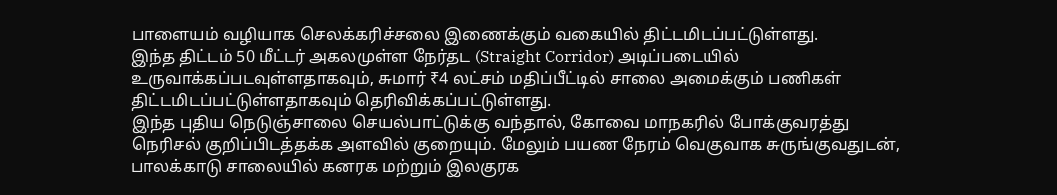பாளையம் வழியாக செலக்கரிச்சலை இணைக்கும் வகையில் திட்டமிடப்பட்டுள்ளது.
இந்த திட்டம் 50 மீட்டர் அகலமுள்ள நேர்தட (Straight Corridor) அடிப்படையில் உருவாக்கப்படவுள்ளதாகவும், சுமார் ₹4 லட்சம் மதிப்பீட்டில் சாலை அமைக்கும் பணிகள் திட்டமிடப்பட்டுள்ளதாகவும் தெரிவிக்கப்பட்டுள்ளது.
இந்த புதிய நெடுஞ்சாலை செயல்பாட்டுக்கு வந்தால், கோவை மாநகரில் போக்குவரத்து நெரிசல் குறிப்பிடத்தக்க அளவில் குறையும். மேலும் பயண நேரம் வெகுவாக சுருங்குவதுடன், பாலக்காடு சாலையில் கனரக மற்றும் இலகுரக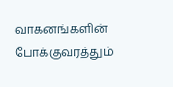வாகனங்களின் போக்குவரத்தும்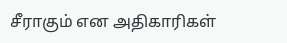சீராகும் என அதிகாரிகள்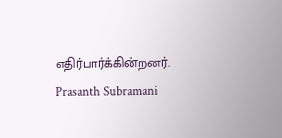எதிர்பார்க்கின்றனர்.
Prasanth Subramani